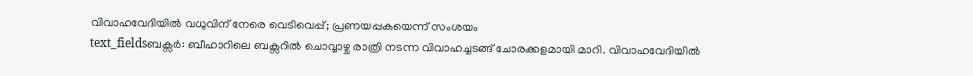വിവാഹവേദിയിൽ വധുവിന് നേരെ വെടിവെപ്പ്; പ്രണയപ്പകയെന്ന് സംശയം
text_fieldsബക്സർ: ബീഹാറിലെ ബക്സറിൽ ചൊവ്വാഴ്ച രാത്രി നടന്ന വിവാഹച്ചടങ്ങ് ചോരക്കളമായി മാറി. വിവാഹവേദിയിൽ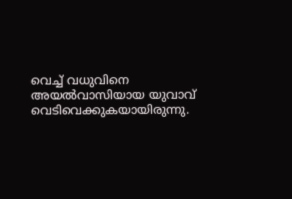വെച്ച് വധുവിനെ അയൽവാസിയായ യുവാവ് വെടിവെക്കുകയായിരുന്നു.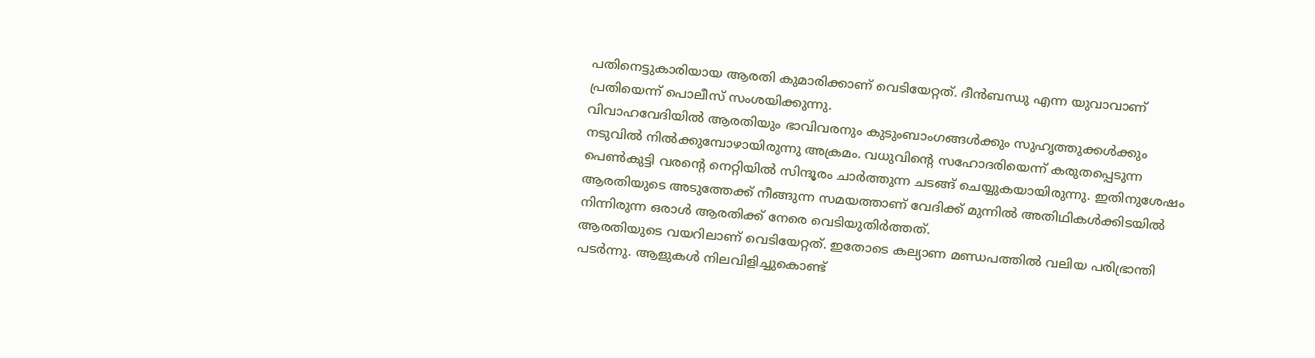പതിനെട്ടുകാരിയായ ആരതി കുമാരിക്കാണ് വെടിയേറ്റത്. ദീൻബന്ധു എന്ന യുവാവാണ് പ്രതിയെന്ന് പൊലീസ് സംശയിക്കുന്നു.
വിവാഹവേദിയിൽ ആരതിയും ഭാവിവരനും കുടുംബാംഗങ്ങൾക്കും സുഹൃത്തുക്കൾക്കും നടുവിൽ നിൽക്കുമ്പോഴായിരുന്നു അക്രമം. വധുവിന്റെ സഹോദരിയെന്ന് കരുതപ്പെടുന്ന പെൺകുട്ടി വരന്റെ നെറ്റിയിൽ സിന്ദൂരം ചാർത്തുന്ന ചടങ്ങ് ചെയ്യുകയായിരുന്നു. ഇതിനുശേഷം ആരതിയുടെ അടുത്തേക്ക് നീങ്ങുന്ന സമയത്താണ് വേദിക്ക് മുന്നിൽ അതിഥികൾക്കിടയിൽ നിന്നിരുന്ന ഒരാൾ ആരതിക്ക് നേരെ വെടിയുതിർത്തത്.
ആരതിയുടെ വയറിലാണ് വെടിയേറ്റത്. ഇതോടെ കല്യാണ മണ്ഡപത്തിൽ വലിയ പരിഭ്രാന്തി പടർന്നു. ആളുകൾ നിലവിളിച്ചുകൊണ്ട്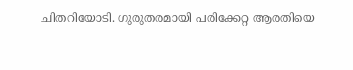ചിതറിയോടി. ഗുരുതരമായി പരിക്കേറ്റ ആരതിയെ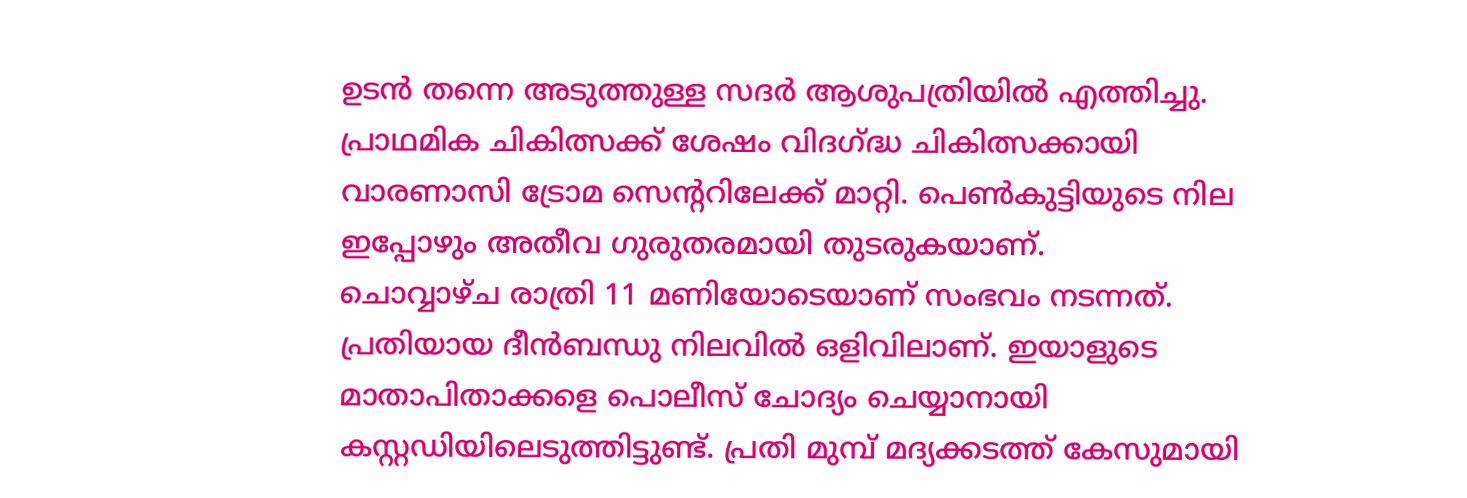ഉടൻ തന്നെ അടുത്തുള്ള സദർ ആശുപത്രിയിൽ എത്തിച്ചു. പ്രാഥമിക ചികിത്സക്ക് ശേഷം വിദഗ്ദ്ധ ചികിത്സക്കായി വാരണാസി ട്രോമ സെന്ററിലേക്ക് മാറ്റി. പെൺകുട്ടിയുടെ നില ഇപ്പോഴും അതീവ ഗുരുതരമായി തുടരുകയാണ്.
ചൊവ്വാഴ്ച രാത്രി 11 മണിയോടെയാണ് സംഭവം നടന്നത്. പ്രതിയായ ദീൻബന്ധു നിലവിൽ ഒളിവിലാണ്. ഇയാളുടെ മാതാപിതാക്കളെ പൊലീസ് ചോദ്യം ചെയ്യാനായി കസ്റ്റഡിയിലെടുത്തിട്ടുണ്ട്. പ്രതി മുമ്പ് മദ്യക്കടത്ത് കേസുമായി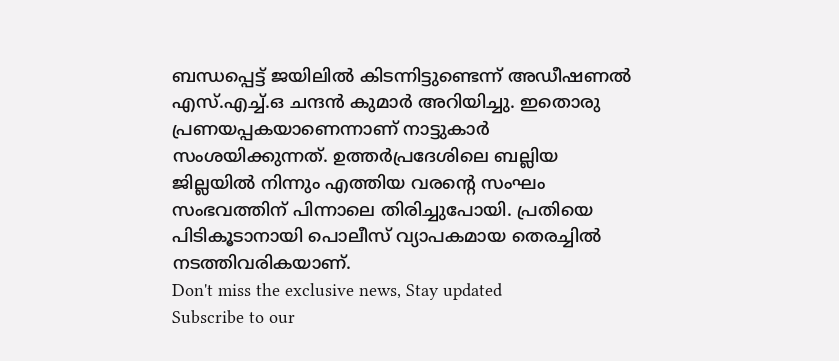ബന്ധപ്പെട്ട് ജയിലിൽ കിടന്നിട്ടുണ്ടെന്ന് അഡീഷണൽ എസ്.എച്ച്.ഒ ചന്ദൻ കുമാർ അറിയിച്ചു. ഇതൊരു പ്രണയപ്പകയാണെന്നാണ് നാട്ടുകാർ സംശയിക്കുന്നത്. ഉത്തർപ്രദേശിലെ ബല്ലിയ ജില്ലയിൽ നിന്നും എത്തിയ വരന്റെ സംഘം സംഭവത്തിന് പിന്നാലെ തിരിച്ചുപോയി. പ്രതിയെ പിടികൂടാനായി പൊലീസ് വ്യാപകമായ തെരച്ചിൽ നടത്തിവരികയാണ്.
Don't miss the exclusive news, Stay updated
Subscribe to our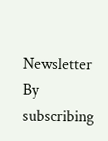Newsletter
By subscribing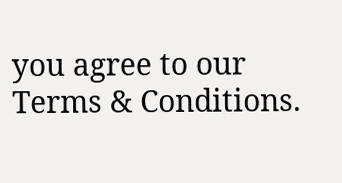you agree to our Terms & Conditions.